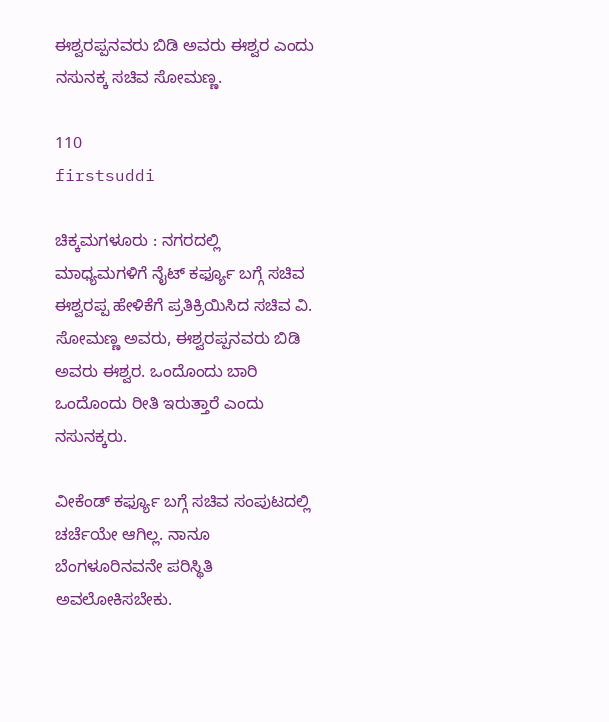ಈಶ್ವರಪ್ಪನವರು ಬಿಡಿ ಅವರು ಈಶ್ವರ ಎಂದು ನಸುನಕ್ಕ ಸಚಿವ ಸೋಮಣ್ಣ.

110
firstsuddi

ಚಿಕ್ಕಮಗಳೂರು : ನಗರದಲ್ಲಿ ಮಾಧ್ಯಮಗಳಿಗೆ ನೈಟ್ ಕರ್ಫ್ಯೂ ಬಗ್ಗೆ ಸಚಿವ ಈಶ್ವರಪ್ಪ ಹೇಳಿಕೆಗೆ ಪ್ರತಿಕ್ರಿಯಿಸಿದ ಸಚಿವ ವಿ. ಸೋಮಣ್ಣ ಅವರು, ಈಶ್ವರಪ್ಪನವರು ಬಿಡಿ ಅವರು ಈಶ್ವರ. ಒಂದೊಂದು ಬಾರಿ ಒಂದೊಂದು ರೀತಿ ಇರುತ್ತಾರೆ ಎಂದು ನಸುನಕ್ಕರು.

ವೀಕೆಂಡ್ ಕರ್ಫ್ಯೂ ಬಗ್ಗೆ ಸಚಿವ ಸಂಪುಟದಲ್ಲಿ ಚರ್ಚೆಯೇ ಆಗಿಲ್ಲ. ನಾನೂ ಬೆಂಗಳೂರಿನವನೇ ಪರಿಸ್ಥಿತಿ ಅವಲೋಕಿಸಬೇಕು.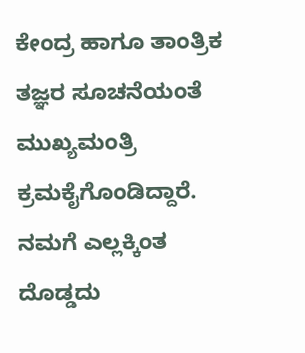ಕೇಂದ್ರ ಹಾಗೂ ತಾಂತ್ರಿಕ ತಜ್ಞರ ಸೂಚನೆಯಂತೆ ಮುಖ್ಯಮಂತ್ರಿ ಕ್ರಮಕೈಗೊಂಡಿದ್ದಾರೆ. ನಮಗೆ ಎಲ್ಲಕ್ಕಿಂತ ದೊಡ್ಡದು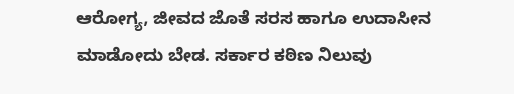ಆರೋಗ್ಯ, ಜೀವದ ಜೊತೆ ಸರಸ ಹಾಗೂ ಉದಾಸೀನ ಮಾಡೋದು ಬೇಡ. ಸರ್ಕಾರ ಕಠಿಣ ನಿಲುವು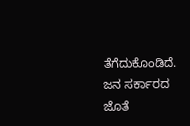ತೆಗೆದುಕೊಂಡಿದೆ. ಜನ ಸರ್ಕಾರದ ಜೊತೆ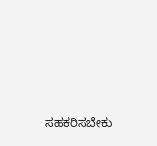ಸಹಕರಿಸಬೇಕು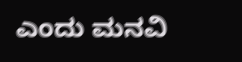ಎಂದು ಮನವಿ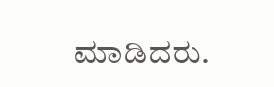ಮಾಡಿದರು.